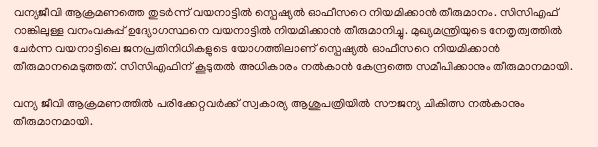വന്യജീവി ആക്രമണത്തെ തുടർന്ന് വയനാട്ടിൽ സ്പെഷ്യൽ ഓഫീസറെ നിയമിക്കാൻ തീരുമാനം. സിസിഎഫ് റാങ്കിലുള്ള വനംവകുപ്പ് ഉദ്യോഗസ്ഥനെ വയനാട്ടിൽ നിയമിക്കാൻ തീരുമാനിച്ചു. മുഖ്യമന്ത്രിയുടെ നേതൃത്വത്തിൽ ചേർന്ന വയനാട്ടിലെ ജനപ്രതിനിധികളുടെ യോഗത്തിലാണ് സ്പെഷ്യൽ ഓഫീസറെ നിയമിക്കാൻ തീരുമാനമെടുത്തത്. സിസിഎഫിന് കൂടുതൽ അധികാരം നൽകാൻ കേന്ദ്രത്തെ സമീപിക്കാനും തീരുമാനമായി.

വന്യ ജീവി ആക്രമണത്തിൽ പരിക്കേറ്റവർക്ക് സ്വകാര്യ ആശുപത്രിയിൽ സൗജന്യ ചികിത്സ നൽകാനും തീരുമാനമായി.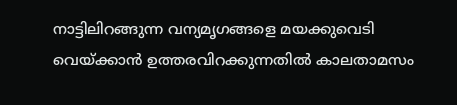നാട്ടിലിറങ്ങുന്ന വന്യമൃഗങ്ങളെ മയക്കുവെടി വെയ്ക്കാൻ ഉത്തരവിറക്കുന്നതിൽ കാലതാമസം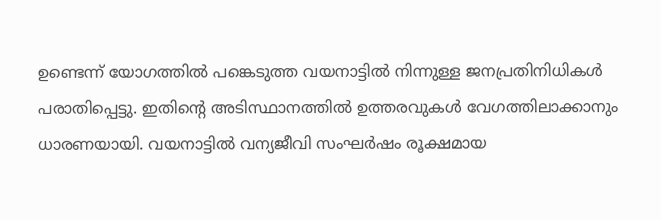ഉണ്ടെന്ന് യോഗത്തിൽ പങ്കെടുത്ത വയനാട്ടിൽ നിന്നുള്ള ജനപ്രതിനിധികൾ പരാതിപ്പെട്ടു. ഇതിൻ്റെ അടിസ്ഥാനത്തിൽ ഉത്തരവുകൾ വേഗത്തിലാക്കാനും ധാരണയായി. വയനാട്ടിൽ വന്യജീവി സംഘർഷം രൂക്ഷമായ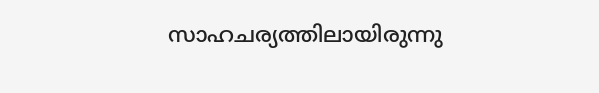സാഹചര്യത്തിലായിരുന്നു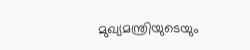മുഖ്യമന്ത്രിയുടെയും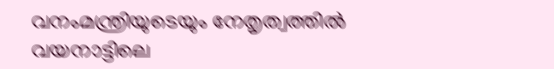വനംമന്ത്രിയുടെയും നേതൃത്വത്തിൽ വയനാട്ടിലെ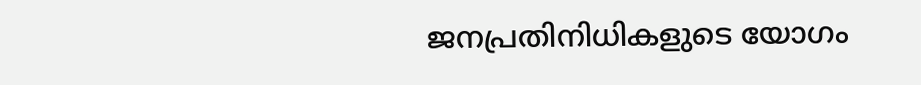ജനപ്രതിനിധികളുടെ യോഗം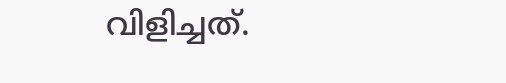വിളിച്ചത്.